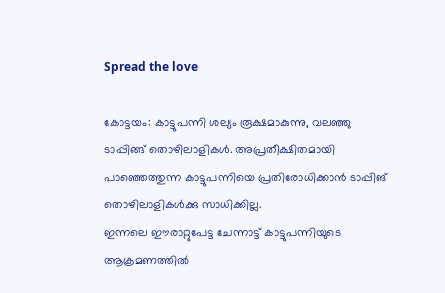Spread the love

കോട്ടയം: കാട്ടുപന്നി ശല്യം രൂക്ഷമാകുന്നു, വലഞ്ഞു ടാപ്പിങ്ങ് തൊഴിലാളികള്‍. അപ്രതീക്ഷിതമായി പാഞ്ഞെത്തുന്ന കാട്ടുപന്നിയെ പ്രതിരോധിക്കാൻ ടാപ്പിങ് തൊഴിലാളികള്‍ക്കു സാധിക്കില്ല.
ഇന്നലെ ഈരാറ്റുപേട്ട ചേന്നാട്ട് കാട്ടുപന്നിയുടെ ആക്രമണത്തില്‍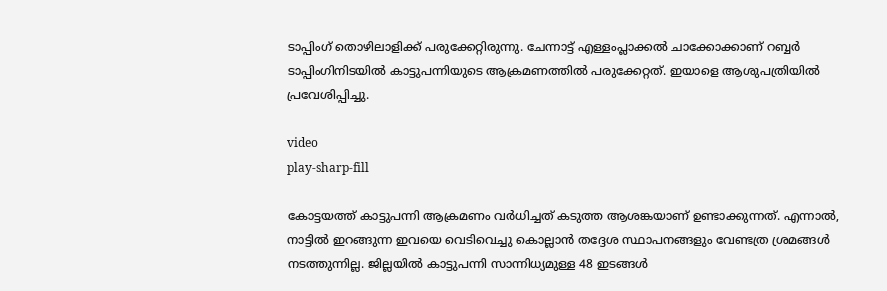ടാപ്പിംഗ് തൊഴിലാളിക്ക് പരുക്കേറ്റിരുന്നു. ചേന്നാട്ട് എള്ളംപ്ലാക്കല്‍ ചാക്കോക്കാണ് റബ്ബർ ടാപ്പിംഗിനിടയില്‍ കാട്ടുപന്നിയുടെ ആക്രമണത്തില്‍ പരുക്കേറ്റത്. ഇയാളെ ആശുപത്രിയില്‍ പ്രവേശിപ്പിച്ചു.

video
play-sharp-fill

കോട്ടയത്ത് കാട്ടുപന്നി ആക്രമണം വർധിച്ചത് കടുത്ത ആശങ്കയാണ് ഉണ്ടാക്കുന്നത്. എന്നാല്‍, നാട്ടില്‍ ഇറങ്ങുന്ന ഇവയെ വെടിവെച്ചു കൊല്ലാൻ തദ്ദേശ സ്ഥാപനങ്ങളും വേണ്ടത്ര ശ്രമങ്ങള്‍ നടത്തുന്നില്ല. ജില്ലയില്‍ കാട്ടുപന്നി സാന്നിധ്യമുള്ള 48 ഇടങ്ങള്‍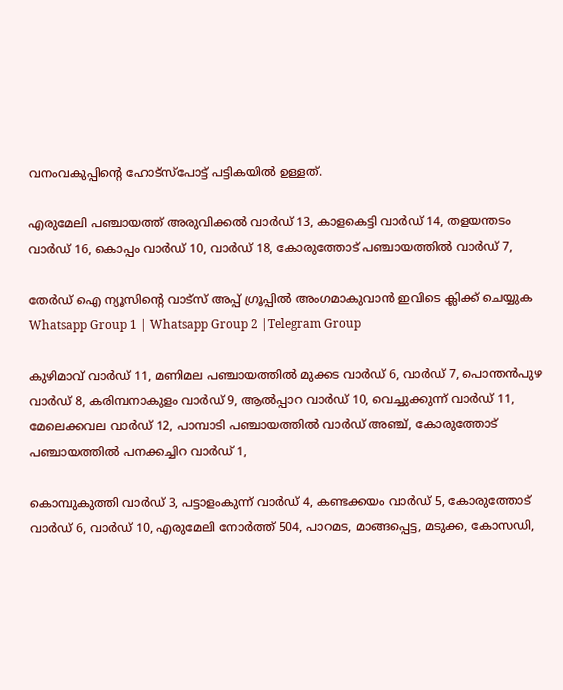വനംവകുപ്പിന്റെ ഹോട്സ്പോട്ട് പട്ടികയില്‍ ഉള്ളത്.

എരുമേലി പഞ്ചായത്ത് അരുവിക്കല്‍ വാർഡ് 13, കാളകെട്ടി വാർഡ് 14, തളയന്തടം വാർഡ് 16, കൊപ്പം വാർഡ് 10, വാർഡ് 18, കോരുത്തോട് പഞ്ചായത്തില്‍ വാർഡ് 7,

തേർഡ് ഐ ന്യൂസിന്റെ വാട്സ് അപ്പ് ഗ്രൂപ്പിൽ അംഗമാകുവാൻ ഇവിടെ ക്ലിക്ക് ചെയ്യുക
Whatsapp Group 1 | Whatsapp Group 2 |Telegram Group

കുഴിമാവ് വാർഡ് 11, മണിമല പഞ്ചായത്തില്‍ മുക്കട വാർഡ് 6, വാർഡ് 7, പൊന്തൻപുഴ വാർഡ് 8, കരിമ്പനാകുളം വാർഡ് 9, ആല്‍പ്പാറ വാർഡ് 10, വെച്ചുക്കുന്ന് വാർഡ് 11, മേലെക്കവല വാർഡ് 12, പാമ്പാടി പഞ്ചായത്തില്‍ വാർഡ് അഞ്ച്, കോരുത്തോട് പഞ്ചായത്തില്‍ പനക്കച്ചിറ വാർഡ് 1,

കൊമ്പുകുത്തി വാർഡ് 3, പട്ടാളംകുന്ന് വാർഡ് 4, കണ്ടക്കയം വാർഡ് 5, കോരുത്തോട് വാർഡ് 6, വാർഡ് 10, എരുമേലി നോർത്ത് 504, പാറമട, മാങ്ങപ്പെട്ട, മടുക്ക, കോസഡി,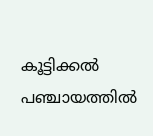കൂട്ടിക്കല്‍ പഞ്ചായത്തില്‍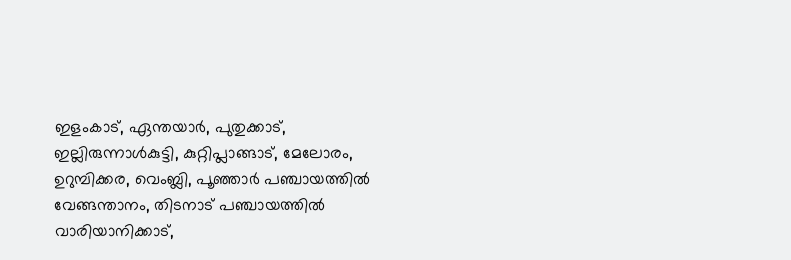ഇളംകാട്, ഏന്തയാർ, പുതുക്കാട്, ഇല്ലിരുന്നാള്‍കുട്ടി, കുറ്റിപ്ലാങ്ങാട്, മേലോരം, ഉറുമ്പിക്കര, വെംബ്ലി, പൂഞ്ഞാർ പഞ്ചായത്തില്‍ വേങ്ങന്താനം, തിടനാട് പഞ്ചായത്തില്‍ വാരിയാനിക്കാട്,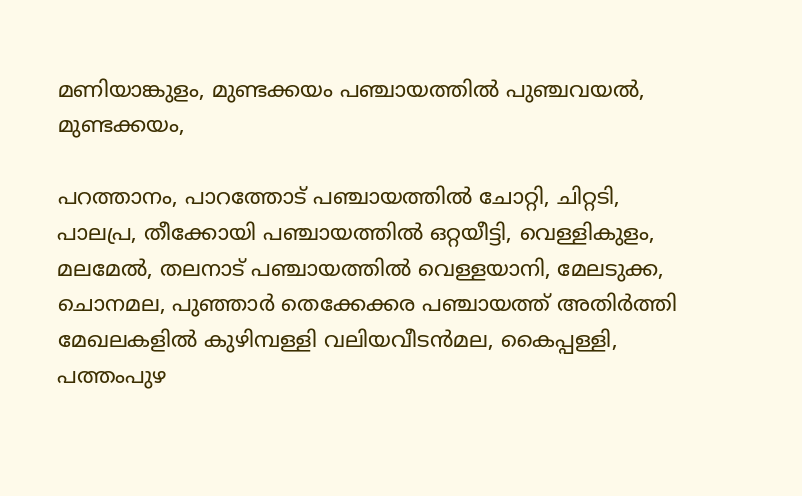മണിയാങ്കുളം, മുണ്ടക്കയം പഞ്ചായത്തില്‍ പുഞ്ചവയല്‍, മുണ്ടക്കയം,

പറത്താനം, പാറത്തോട് പഞ്ചായത്തില്‍ ചോറ്റി, ചിറ്റടി, പാലപ്ര, തീക്കോയി പഞ്ചായത്തില്‍ ഒറ്റയീട്ടി, വെള്ളികുളം, മലമേല്‍, തലനാട് പഞ്ചായത്തില്‍ വെള്ളയാനി, മേലടുക്ക, ചൊനമല, പുഞ്ഞാർ തെക്കേക്കര പഞ്ചായത്ത് അതിർത്തി മേഖലകളില്‍ കുഴിമ്പള്ളി വലിയവീടൻമല, കൈപ്പള്ളി, പത്തംപുഴ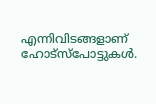എന്നിവിടങ്ങളാണ് ഹോട്സ്പോട്ടുകള്‍.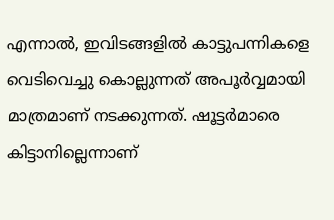എന്നാല്‍, ഇവിടങ്ങളില്‍ കാട്ടുപന്നികളെ വെടിവെച്ചു കൊല്ലുന്നത് അപൂർവ്വമായി മാത്രമാണ് നടക്കുന്നത്. ഷൂട്ടർമാരെ കിട്ടാനില്ലെന്നാണ്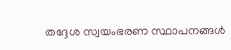തദ്ദേശ സ്വയംഭരണ സ്ഥാപനങ്ങള്‍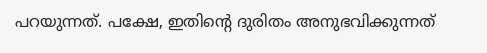പറയുന്നത്. പക്ഷേ, ഇതിൻ്റെ ദുരിതം അനുഭവിക്കുന്നത്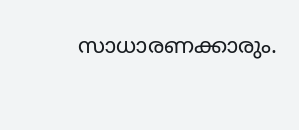സാധാരണക്കാരും.